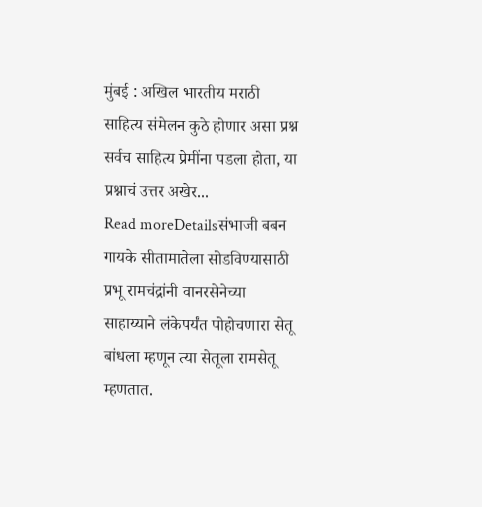मुंबई : अखिल भारतीय मराठी साहित्य संमेलन कुठे होणार असा प्रश्न सर्वच साहित्य प्रेमींना पडला होता, या प्रश्नाचं उत्तर अखेर...
Read moreDetailsसंभाजी बबन गायके सीतामातेला सोडविण्यासाठी प्रभू रामचंद्रांनी वानरसेनेच्या साहाय्याने लंकेपर्यंत पोहोचणारा सेतू बांधला म्हणून त्या सेतूला रामसेतू म्हणतात.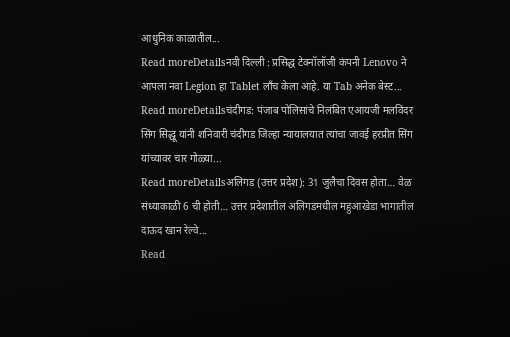आधुनिक काळातील...
Read moreDetailsनवी दिल्ली : प्रसिद्ध टेक्नॉलॉजी कंपनी Lenovo ने आपला नवा Legion हा Tablet लाँच केला आहे. या Tab अनेक बेस्ट...
Read moreDetailsचंदीगड: पंजाब पोलिसांचे निलंबित एआयजी मलविंदर सिंग सिद्धू यांनी शनिवारी चंदीगड जिल्हा न्यायालयात त्यांचा जावई हरप्रीत सिंग यांच्यावर चार गोळ्या...
Read moreDetailsअलिगड (उत्तर प्रदेश): 31 जुलैचा दिवस होता… वेळ संध्याकाळी 6 ची होती… उत्तर प्रदेशातील अलिगडमधील महुआखेडा भागातील दाऊद खान रेल्वे...
Read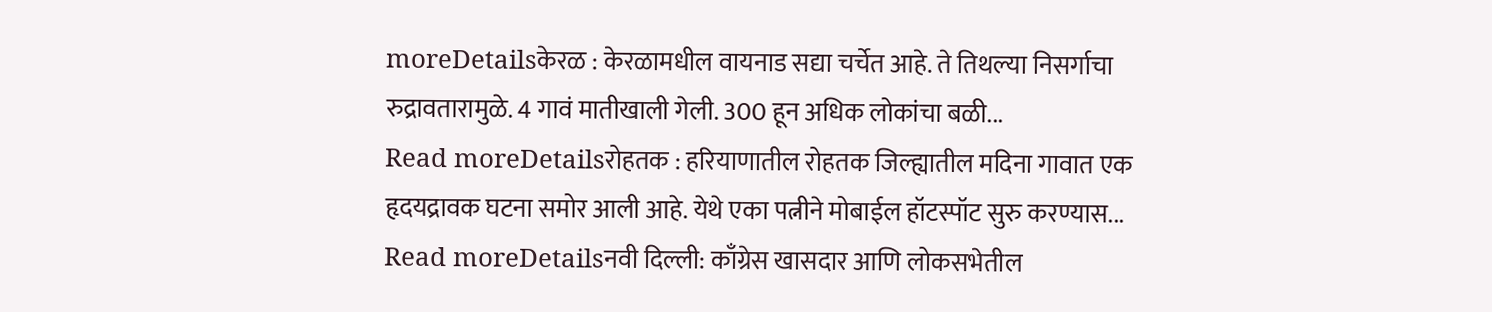moreDetailsकेरळ : केरळामधील वायनाड सद्या चर्चेत आहे. ते तिथल्या निसर्गाचा रुद्रावतारामुळे. 4 गावं मातीखाली गेली. 300 हून अधिक लोकांचा बळी...
Read moreDetailsरोहतक : हरियाणातील रोहतक जिल्ह्यातील मदिना गावात एक हृदयद्रावक घटना समोर आली आहे. येथे एका पत्नीने मोबाईल हॉटस्पॉट सुरु करण्यास...
Read moreDetailsनवी दिल्ली: काँग्रेस खासदार आणि लोकसभेतील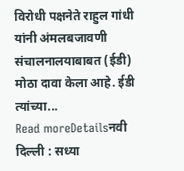विरोधी पक्षनेते राहुल गांधी यांनी अंमलबजावणी संचालनालयाबाबत (ईडी) मोठा दावा केला आहे. ईडी त्यांच्या...
Read moreDetailsनवी दिल्ली : सध्या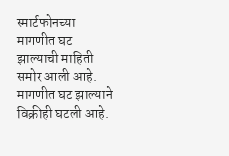स्मार्टफोनच्या मागणीत घट झाल्याची माहिती समोर आली आहे. मागणीत घट झाल्याने विक्रीही घटली आहे.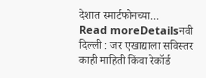देशात स्मार्टफोनच्या...
Read moreDetailsनवी दिल्ली : जर एखाद्याला सविस्तर काही माहिती किंवा रेकॉर्ड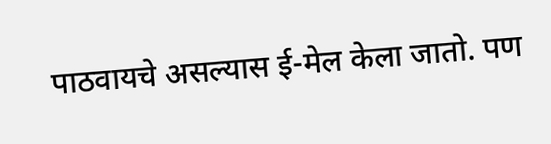पाठवायचे असल्यास ई-मेल केला जातो. पण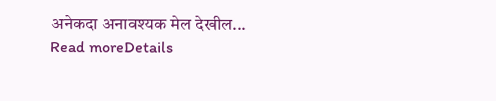अनेकदा अनावश्यक मेल देखील...
Read moreDetails